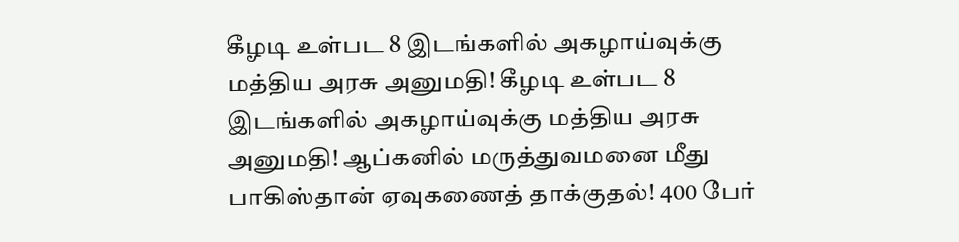கீழடி உள்பட 8 இடங்களில் அகழாய்வுக்கு மத்திய அரசு அனுமதி! கீழடி உள்பட 8 இடங்களில் அகழாய்வுக்கு மத்திய அரசு அனுமதி! ஆப்கனில் மருத்துவமனை மீது பாகிஸ்தான் ஏவுகணைத் தாக்குதல்! 400 பேர்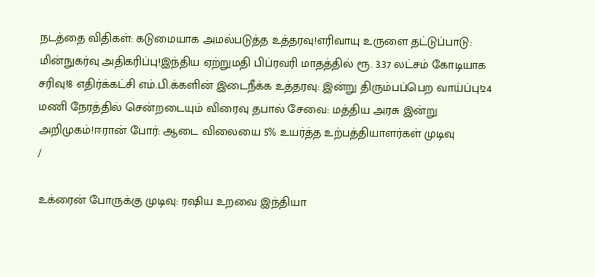நடத்தை விதிகள்: கடுமையாக அமல்படுத்த உத்தரவு!எரிவாயு உருளை தட்டுப்பாடு: மின்நுகர்வு அதிகரிப்பு!இந்திய ஏற்றுமதி பிப்ரவரி மாதத்தில் ரூ. 3.37 லட்சம் கோடியாக சரிவு!8 எதிர்க்கட்சி எம்.பி.க்களின் இடைநீக்க உத்தரவு: இன்று திரும்பப்பெற வாய்ப்பு!24 மணி நேரத்தில் சென்றடையும் விரைவு தபால் சேவை: மத்திய அரசு இன்று அறிமுகம்!ஈரான் போர்: ஆடை விலையை 5% உயர்த்த உற்பத்தியாளர்கள் முடிவு
/

உக்ரைன் போருக்கு முடிவு: ரஷிய உறவை இந்தியா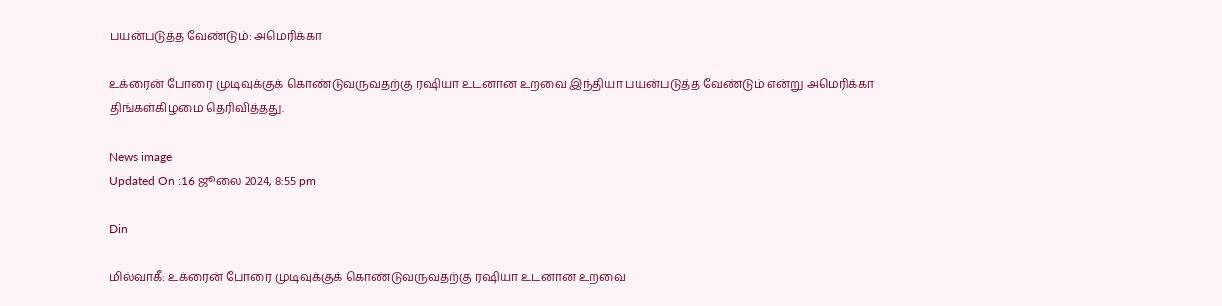பயன்படுத்த வேண்டும்: அமெரிக்கா

உக்ரைன் போரை முடிவுக்குக் கொண்டுவருவதற்கு ரஷியா உடனான உறவை இந்தியா பயன்படுத்த வேண்டும் என்று அமெரிக்கா திங்கள்கிழமை தெரிவித்தது.

News image
Updated On :16 ஜூலை 2024, 8:55 pm

Din

மில்வாகீ: உக்ரைன் போரை முடிவுக்குக் கொண்டுவருவதற்கு ரஷியா உடனான உறவை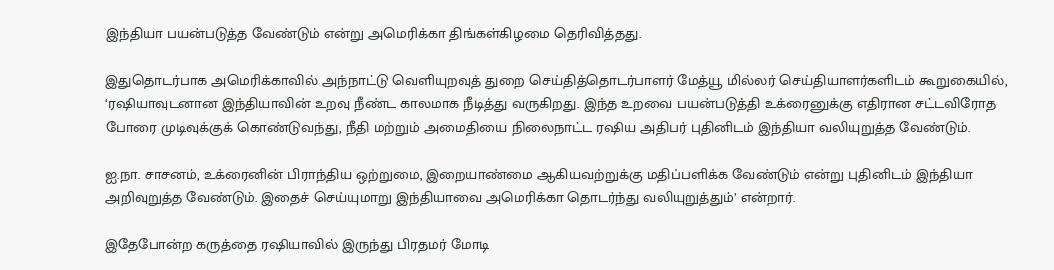இந்தியா பயன்படுத்த வேண்டும் என்று அமெரிக்கா திங்கள்கிழமை தெரிவித்தது.

இதுதொடர்பாக அமெரிக்காவில் அந்நாட்டு வெளியுறவுத் துறை செய்தித்தொடர்பாளர் மேத்யூ மில்லர் செய்தியாளர்களிடம் கூறுகையில், ‘ரஷியாவுடனான இந்தியாவின் உறவு நீண்ட காலமாக நீடித்து வருகிறது. இந்த உறவை பயன்படுத்தி உக்ரைனுக்கு எதிரான சட்டவிரோத போரை முடிவுக்குக் கொண்டுவந்து, நீதி மற்றும் அமைதியை நிலைநாட்ட ரஷிய அதிபர் புதினிடம் இந்தியா வலியுறுத்த வேண்டும்.

ஐ.நா. சாசனம், உக்ரைனின் பிராந்திய ஒற்றுமை, இறையாண்மை ஆகியவற்றுக்கு மதிப்பளிக்க வேண்டும் என்று புதினிடம் இந்தியா அறிவுறுத்த வேண்டும். இதைச் செய்யுமாறு இந்தியாவை அமெரிக்கா தொடர்ந்து வலியுறுத்தும்’ என்றார்.

இதேபோன்ற கருத்தை ரஷியாவில் இருந்து பிரதமர் மோடி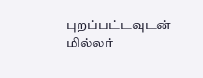புறப்பட்டவுடன் மில்லர்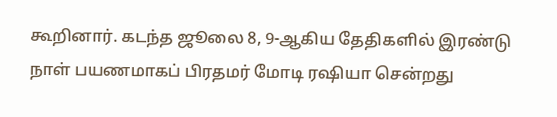கூறினார். கடந்த ஜூலை 8, 9-ஆகிய தேதிகளில் இரண்டு நாள் பயணமாகப் பிரதமர் மோடி ரஷியா சென்றது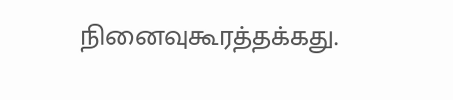நினைவுகூரத்தக்கது.